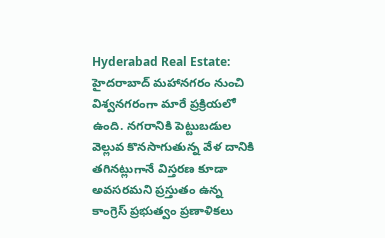Hyderabad Real Estate: హైదరాబాద్ మహానగరం నుంచి విశ్వనగరంగా మారే ప్రక్రియలో ఉంది. నగరానికి పెట్టుబడుల వెల్లువ కొనసాగుతున్న వేళ దానికి తగినట్లుగానే విస్తరణ కూడా అవసరమని ప్రస్తుతం ఉన్న కాంగ్రెస్ ప్రభుత్వం ప్రణాళికలు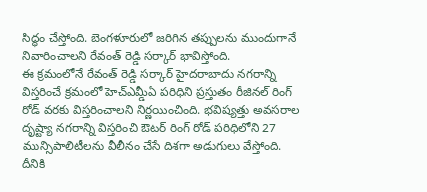సిద్ధం చేస్తోంది. బెంగళూరులో జరిగిన తప్పులను ముందుగానే నివారించాలని రేవంత్ రెడ్డి సర్కార్ భావిస్తోంది.
ఈ క్రమంలోనే రేవంత్ రెడ్డి సర్కార్ హైదరాబాదు నగరాన్ని విస్తరించే క్రమంలో హెచ్ఎమ్డీఏ పరిధిని ప్రస్తుతం రీజినల్ రింగ్ రోడ్ వరకు విస్తరించాలని నిర్ణయించింది. భవిష్యత్తు అవసరాల దృష్ట్యా నగరాన్ని విస్తరించి ఔటర్ రింగ్ రోడ్ పరిధిలోని 27 మున్సిపాలిటీలను వీలీనం చేసే దిశగా అడుగులు వేస్తోంది. దీనికి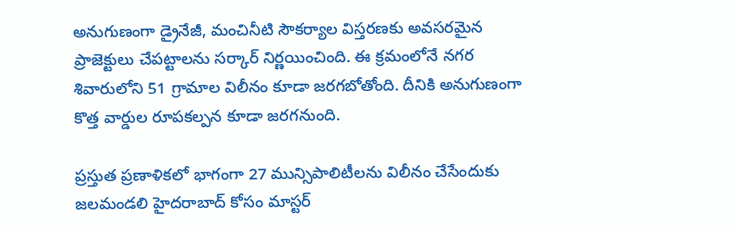అనుగుణంగా డ్రైనేజీ, మంచినీటి సౌకర్యాల విస్తరణకు అవసరమైన ప్రాజెక్టులు చేపట్టాలను సర్కార్ నిర్ణయించింది. ఈ క్రమంలోనే నగర శివారులోని 51 గ్రామాల విలీనం కూడా జరగబోతోంది. దీనికి అనుగుణంగా కొత్త వార్డుల రూపకల్పన కూడా జరగనుంది.

ప్రస్తుత ప్రణాళికలో భాగంగా 27 మున్సిపాలిటీలను విలీనం చేసేందుకు జలమండలి హైదరాబాద్ కోసం మాస్టర్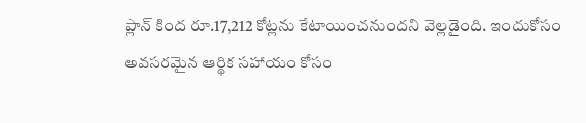ప్లాన్ కింద రూ.17,212 కోట్లను కేటాయించనుందని వెల్లడైంది. ఇందుకోసం అవసరమైన ఆర్థిక సహాయం కోసం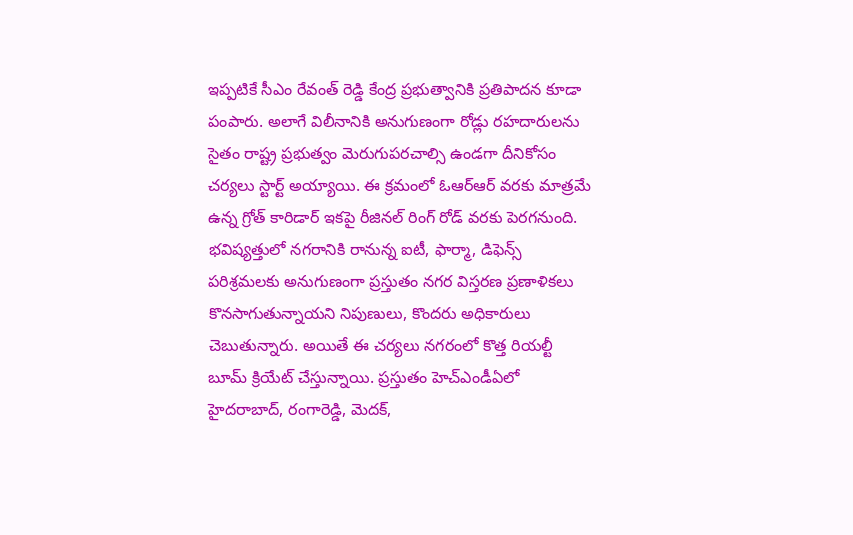ఇప్పటికే సీఎం రేవంత్ రెడ్డి కేంద్ర ప్రభుత్వానికి ప్రతిపాదన కూడా పంపారు. అలాగే విలీనానికి అనుగుణంగా రోడ్లు రహదారులను సైతం రాష్ట్ర ప్రభుత్వం మెరుగుపరచాల్సి ఉండగా దీనికోసం చర్యలు స్టార్ట్ అయ్యాయి. ఈ క్రమంలో ఓఆర్ఆర్ వరకు మాత్రమే ఉన్న గ్రోత్ కారిడార్ ఇకపై రీజినల్ రింగ్ రోడ్ వరకు పెరగనుంది.
భవిష్యత్తులో నగరానికి రానున్న ఐటీ, ఫార్మా, డిఫెన్స్ పరిశ్రమలకు అనుగుణంగా ప్రస్తుతం నగర విస్తరణ ప్రణాళికలు కొనసాగుతున్నాయని నిపుణులు, కొందరు అధికారులు చెబుతున్నారు. అయితే ఈ చర్యలు నగరంలో కొత్త రియల్టీ బూమ్ క్రియేట్ చేస్తున్నాయి. ప్రస్తుతం హెచ్ఎండీఏలో హైదరాబాద్, రంగారెడ్డి, మెదక్,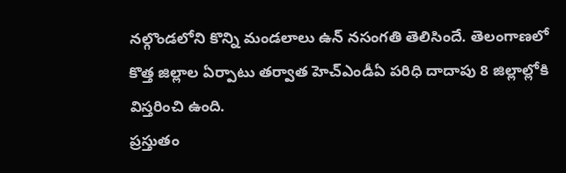నల్గొండలోని కొన్ని మండలాలు ఉన్ నసంగతి తెలిసిందే. తెలంగాణలో కొత్త జిల్లాల ఏర్పాటు తర్వాత హెచ్ఎండీఏ పరిధి దాదాపు 8 జిల్లాల్లోకి విస్తరించి ఉంది.
ప్రస్తుతం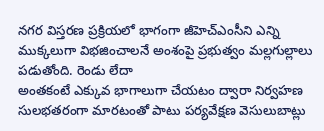నగర విస్తరణ ప్రక్రియలో భాగంగా జీహెచ్ఎంసీని ఎన్ని ముక్కలుగా విభజించాలనే అంశంపై ప్రభుత్వం మల్లగుల్లాలు పడుతోంది. రెండు లేదా
అంతకంటే ఎక్కువ భాగాలుగా చేయటం ద్వారా నిర్వహణ సులభతరంగా మారటంతో పాటు పర్యవేక్షణ వెసులుబాట్లు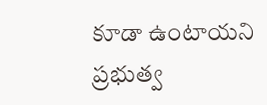కూడా ఉంటాయని ప్రభుత్వ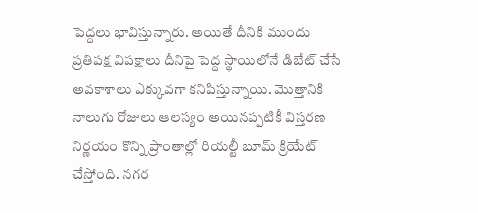పెద్దలు భావిస్తున్నారు. అయితే దీనికి ముందు ప్రతిపక్ష విపక్షాలు దీనిపై పెద్ద స్థాయిలోనే డిబేట్ చేసే అవకాశాలు ఎక్కువగా కనిపిస్తున్నాయి. మెుత్తానికి నాలుగు రోజులు ఆలస్యం అయినప్పటికీ విస్తరణ నిర్ణయం కొన్ని ప్రాంతాల్లో రియల్టీ బూమ్ క్రియేట్ చేస్తోంది. నగర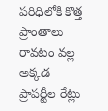పరిధిలోకి కొత్త ప్రాంతాలు రావటం వల్ల అక్కడ ప్రాపర్టీల రేట్లు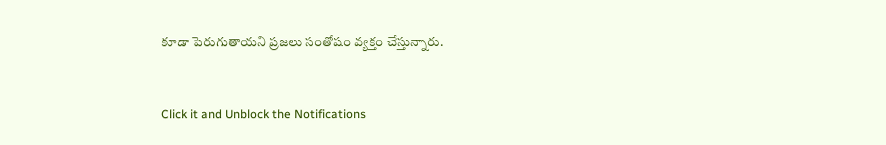కూడా పెరుగుతాయని ప్రజలు సంతోషం వ్యక్తం చేస్తున్నారు.


Click it and Unblock the Notifications